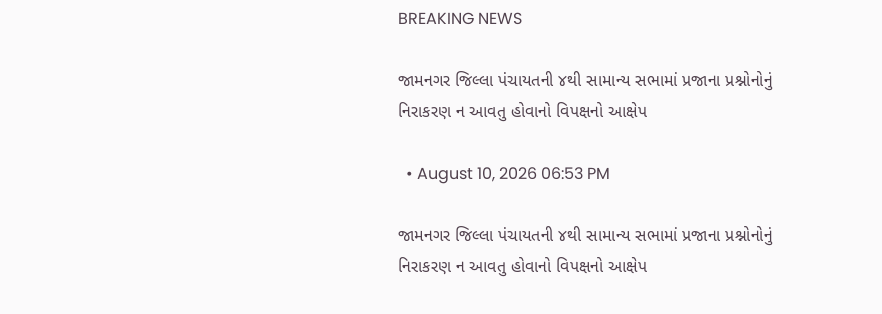BREAKING NEWS

જામનગર જિલ્લા પંચાયતની ૪થી સામાન્ય સભામાં પ્રજાના પ્રશ્નોનોનું નિરાકરણ ન આવતુ હોવાનો વિપક્ષનો આક્ષેપ

  • August 10, 2026 06:53 PM

જામનગર જિલ્લા પંચાયતની ૪થી સામાન્ય સભામાં પ્રજાના પ્રશ્નોનોનું નિરાકરણ ન આવતુ હોવાનો વિપક્ષનો આક્ષેપ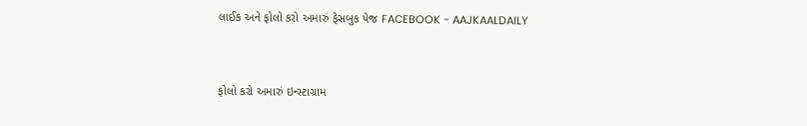લાઈક અને ફોલો કરો અમારું ફેસબુક પેજ FACEBOOK - AAJKAALDAILY


ફોલો કરો અમારું ઇન્સ્ટાગ્રામ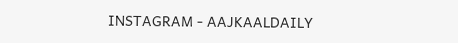INSTAGRAM - AAJKAALDAILY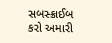સબસ્ક્રાઈબ કરો અમારી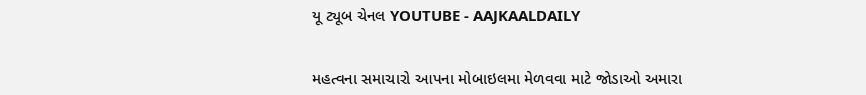યૂ ટ્યૂબ ચેનલ YOUTUBE - AAJKAALDAILY


મહત્વના સમાચારો આપના મોબાઇલમા મેળવવા માટે જોડાઓ અમારા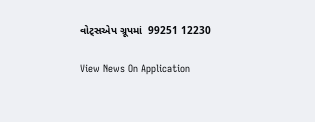વોટ્સએપ ગ્રૂપમાં  99251 12230

View News On Application